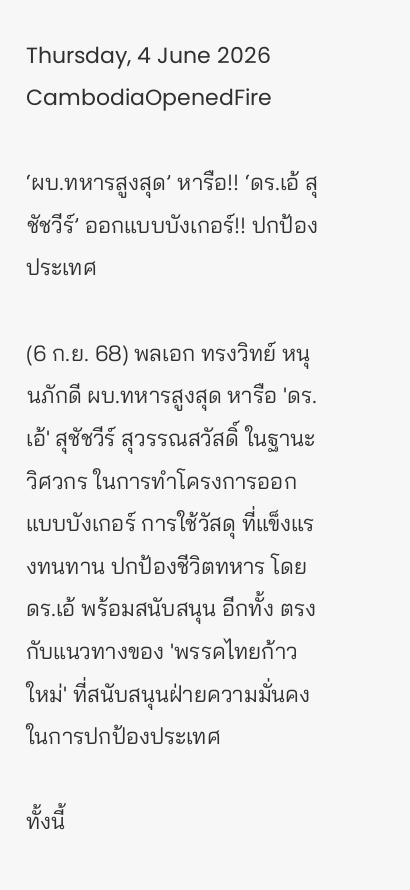Thursday, 4 June 2026
CambodiaOpenedFire

‘ผบ.ทหารสูงสุด’ หารือ!! ‘ดร.เอ้ สุชัชวีร์’ ออกแบบบังเกอร์!! ปกป้องประเทศ

(6 ก.ย. 68) พลเอก ทรงวิทย์ หนุนภักดี ผบ.ทหารสูงสุด หารือ 'ดร.เอ้' สุชัชวีร์ สุวรรณสวัสดิ์ ในฐานะวิศวกร ในการทำโครงการออกแบบบังเกอร์ การใช้วัสดุ ที่แข็งแรงทนทาน ปกป้องชีวิตทหาร โดย ดร.เอ้ พร้อมสนับสนุน อีกทั้ง ตรงกับแนวทางของ 'พรรคไทยก้าวใหม่' ที่สนับสนุนฝ่ายความมั่นคง ในการปกป้องประเทศ

ทั้งนี้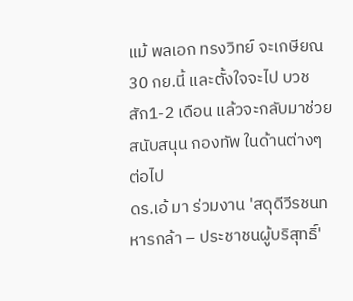แม้ พลเอก ทรงวิทย์ จะเกษียณ30 กย.นี้ และตั้งใจจะไป บวช สัก1-2 เดือน แล้วจะกลับมาช่วยสนับสนุน กองทัพ ในด้านต่างๆ ต่อไป
ดร.เอ้ มา ร่วมงาน 'สดุดีวีรชนทหารกล้า – ประชาชนผู้บริสุทธิ์'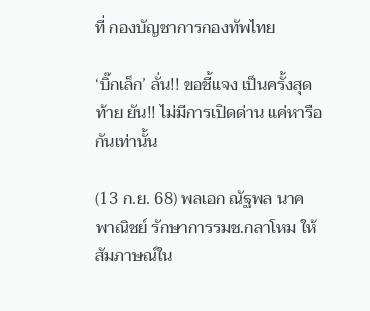ที่ กองบัญชาการกองทัพไทย

‘บิ๊กเล็ก’ ลั่น!! ขอชี้แจง เป็นครั้งสุดท้าย ยัน!! ไม่มีการเปิดด่าน แค่หารือกันเท่านั้น

(13 ก.ย. 68) พลเอก ณัฐพล นาคพาณิชย์ รักษาการรมช.กลาโหม ให้สัมภาษณ์ใน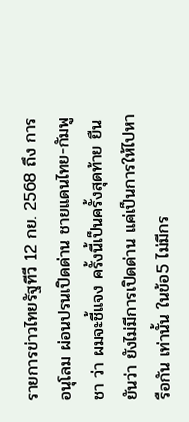รายการข่าวไทยรัฐทีวี 12 กย. 2568 ถึง การอนุโลม ผ่อนปรนเปิดด่าน ชายแดนไทย-กัมพูชา ว่า ผมจะชี้แจง ครั้งนี้เป็นครั้งสุดท้าย ยืนยันว่า ยังไม่มีการเปิดด่าน แค่เป็นการให้ไปหารือกัน เท่านั้น ในข้อ5 ไม่มีกร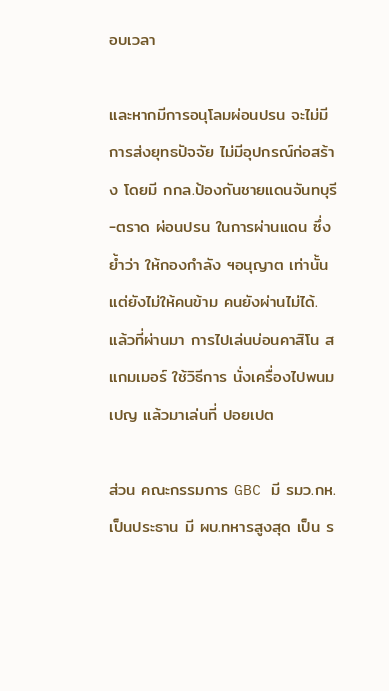อบเวลา

และหากมีการอนุโลมผ่อนปรน จะไม่มีการส่งยุทธปัจจัย ไม่มีอุปกรณ์ก่อสร้าง โดยมี กกล.ป้องกันชายแดนจันทบุรี-ตราด ผ่อนปรน ในการผ่านแดน ซึ่งย้ำว่า ให้กองกำลัง ฯอนุญาต เท่านั้น แต่ยังไม่ให้คนข้าม คนยังผ่านไม่ได้. แล้วที่ผ่านมา การไปเล่นบ่อนคาสิโน สแกมเมอร์ ใช้วิธีการ นั่งเครื่องไปพนมเปญ แล้วมาเล่นที่ ปอยเปต

ส่วน คณะกรรมการ GBC มี รมว.กห. เป็นประธาน มี ผบ.ทหารสูงสุด เป็น ร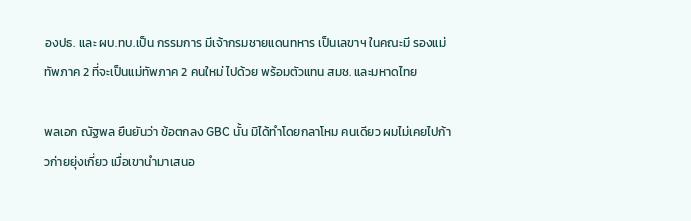องปธ. และ ผบ.ทบ.เป็น กรรมการ มีเจ้ากรมชายแดนทหาร เป็นเลขาฯ ในคณะมี รองแม่ทัพภาค 2 ที่จะเป็นแม่ทัพภาค 2 คนใหม่ ไปด้วย พร้อมตัวแทน สมช. และมหาดไทย

พลเอก ณัฐพล ยืนยันว่า ข้อตกลง GBC นั้น มิได้ทำโดยกลาโหม คนเดียว ผมไม่เคยไปก้าวก่ายยุ่งเกี่ยว เมื่อเขานำมาเสนอ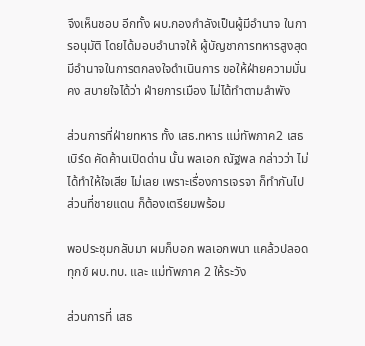จึงเห็นชอบ อีกทั้ง ผบ.กองกำลังเป็นผู้มีอำนาจ ในการอนุมัติ โดยได้มอบอำนาจให้ ผู้บัญชาการทหารสูงสุด มีอำนาจในการตกลงใจดำเนินการ ขอให้ฝ่ายความมั่นคง สบายใจได้ว่า ฝ่ายการเมือง ไม่ได้ทำตามลำพัง

ส่วนการที่ฝ่ายทหาร ทั้ง เสธ.ทหาร แม่ทัพภาค2 เสธ เบิร์ด คัดค้านเปิดด่าน นั้น พลเอก ณัฐพล กล่าวว่า ไม่ได้ทำให้ใจเสีย ไม่เลย เพราะเรื่องการเจรจา ก็ทำกันไป ส่วนที่ชายแดน ก็ต้องเตรียมพร้อม

พอประชุมกลับมา ผมก็บอก พลเอกพนา แคล้วปลอดทุกข์ ผบ.ทบ. และ แม่ทัพภาค 2 ให้ระวัง

ส่วนการที่ เสธ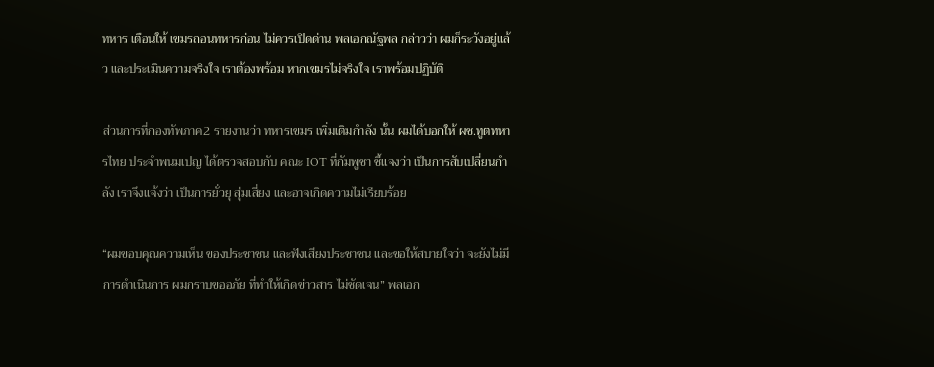ทหาร เตือนให้ เขมรถอนทหารก่อน ไม่ควรเปิดด่าน พลเอกณัฐพล กล่าวว่า ผมก็ระวังอยู่แล้ว และประเมินความจริงใจ เราต้องพร้อม หากเขมรไม่จริงใจ เราพร้อมปฏิบัติ

ส่วนการที่กองทัพภาค2 รายงานว่า ทหารเขมร เพิ่มเติมกำลัง นั้น ผมได้บอกให้ ผช.ทูตทหารไทย ประจำพนมเปญ ได้ตรวจสอบกับ คณะ IOT ที่กัมพูชา ชี้แจงว่า เป็นการสับเปลี่ยนกำลัง เราจึงแจ้งว่า เป็นการยั่วยุ สุ่มเสี่ยง และอาจเกิดความไม่เรียบร้อย

“ผมขอบคุณความเห็น ของประชาชน และฟังเสียงประชาชน และขอให้สบายใจว่า จะยังไม่มีการดำเนินการ ผมกราบขออภัย ที่ทำให้เกิดข่าวสาร ไม่ชัดเจน” พลเอก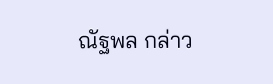ณัฐพล กล่าว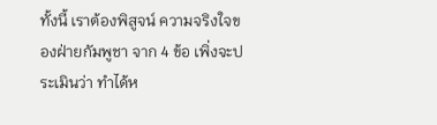ทั้งนี้ เราต้องพิสูจน์ ความจริงใจของฝ่ายกัมพูชา จาก 4 ข้อ เพิ่งจะประเมินว่า ทำได้ห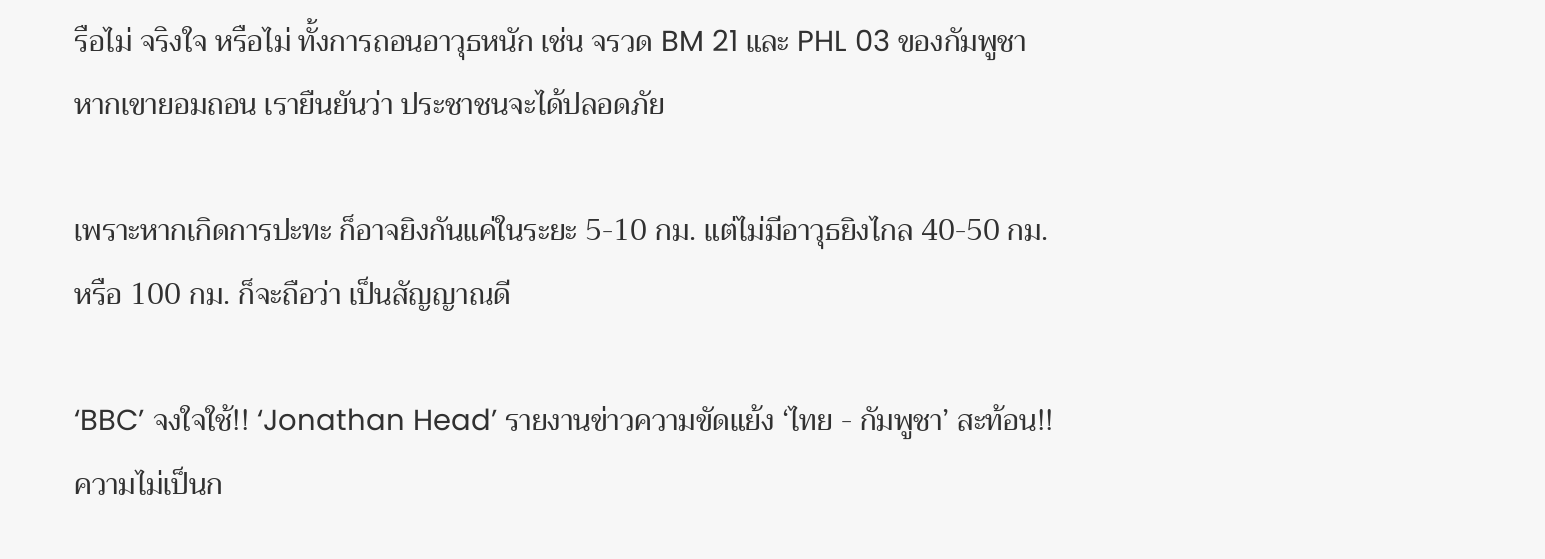รือไม่ จริงใจ หรือไม่ ทั้งการถอนอาวุธหนัก เช่น จรวด BM 21 และ PHL 03 ของกัมพูชา หากเขายอมถอน เรายืนยันว่า ประชาชนจะได้ปลอดภัย

เพราะหากเกิดการปะทะ ก็อาจยิงกันแค่ในระยะ 5-10 กม. แต่ไม่มีอาวุธยิงไกล 40-50 กม.หรือ 100 กม. ก็จะถือว่า เป็นสัญญาณดี

‘BBC’ จงใจใช้!! ‘Jonathan Head’ รายงานข่าวความขัดแย้ง ‘ไทย - กัมพูชา’ สะท้อน!! ความไม่เป็นก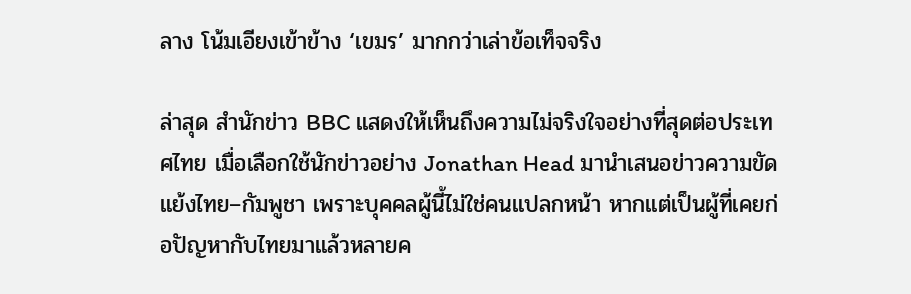ลาง โน้มเอียงเข้าข้าง ‘เขมร’ มากกว่าเล่าข้อเท็จจริง

ล่าสุด สำนักข่าว BBC แสดงให้เห็นถึงความไม่จริงใจอย่างที่สุดต่อประเทศไทย เมื่อเลือกใช้นักข่าวอย่าง Jonathan Head มานำเสนอข่าวความขัดแย้งไทย–กัมพูชา เพราะบุคคลผู้นี้ไม่ใช่คนแปลกหน้า หากแต่เป็นผู้ที่เคยก่อปัญหากับไทยมาแล้วหลายค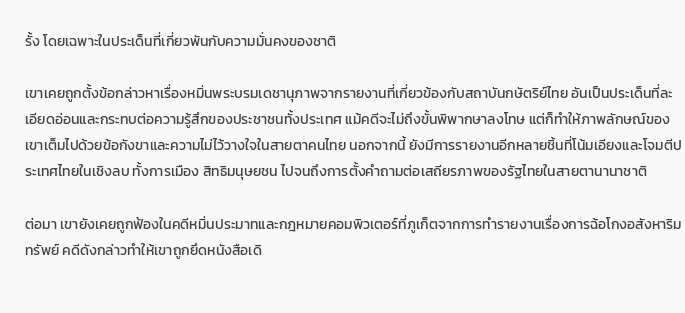รั้ง โดยเฉพาะในประเด็นที่เกี่ยวพันกับความมั่นคงของชาติ

เขาเคยถูกตั้งข้อกล่าวหาเรื่องหมิ่นพระบรมเดชานุภาพจากรายงานที่เกี่ยวข้องกับสถาบันกษัตริย์ไทย อันเป็นประเด็นที่ละเอียดอ่อนและกระทบต่อความรู้สึกของประชาชนทั้งประเทศ แม้คดีจะไม่ถึงขั้นพิพากษาลงโทษ แต่ก็ทำให้ภาพลักษณ์ของเขาเต็มไปด้วยข้อกังขาและความไม่ไว้วางใจในสายตาคนไทย นอกจากนี้ ยังมีการรายงานอีกหลายชิ้นที่โน้มเอียงและโจมตีประเทศไทยในเชิงลบ ทั้งการเมือง สิทธิมนุษยชน ไปจนถึงการตั้งคำถามต่อเสถียรภาพของรัฐไทยในสายตานานาชาติ

ต่อมา เขายังเคยถูกฟ้องในคดีหมิ่นประมาทและกฎหมายคอมพิวเตอร์ที่ภูเก็ตจากการทำรายงานเรื่องการฉ้อโกงอสังหาริมทรัพย์ คดีดังกล่าวทำให้เขาถูกยึดหนังสือเดิ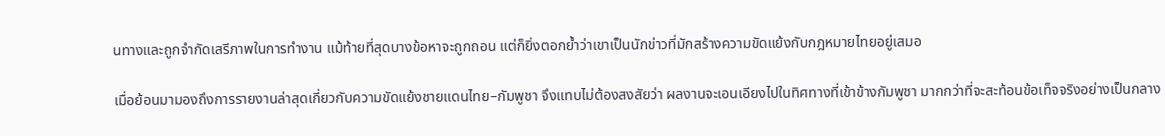นทางและถูกจำกัดเสรีภาพในการทำงาน แม้ท้ายที่สุดบางข้อหาจะถูกถอน แต่ก็ยิ่งตอกย้ำว่าเขาเป็นนักข่าวที่มักสร้างความขัดแย้งกับกฎหมายไทยอยู่เสมอ

เมื่อย้อนมามองถึงการรายงานล่าสุดเกี่ยวกับความขัดแย้งชายแดนไทย–กัมพูชา จึงแทบไม่ต้องสงสัยว่า ผลงานจะเอนเอียงไปในทิศทางที่เข้าข้างกัมพูชา มากกว่าที่จะสะท้อนข้อเท็จจริงอย่างเป็นกลาง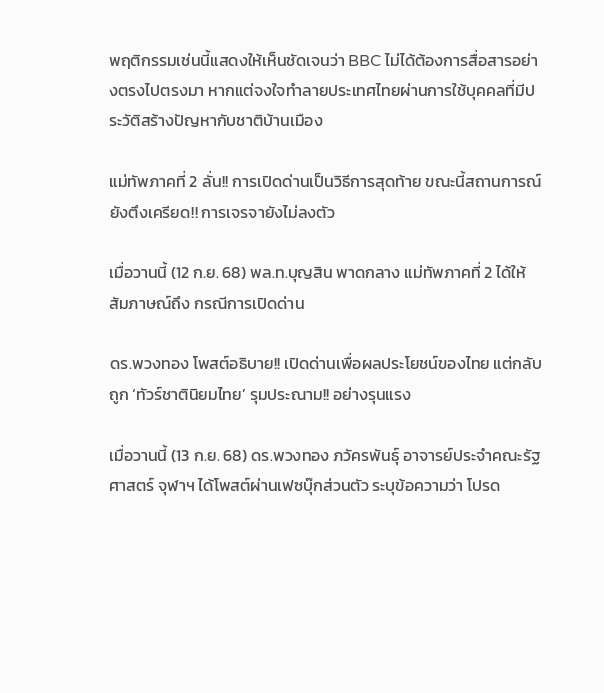พฤติกรรมเช่นนี้แสดงให้เห็นชัดเจนว่า BBC ไม่ได้ต้องการสื่อสารอย่างตรงไปตรงมา หากแต่จงใจทำลายประเทศไทยผ่านการใช้บุคคลที่มีประวัติสร้างปัญหากับชาติบ้านเมือง

แม่ทัพภาคที่ 2 ลั่น!! การเปิดด่านเป็นวิธีการสุดท้าย ขณะนี้สถานการณ์ยังตึงเครียด!! การเจรจายังไม่ลงตัว

เมื่อวานนี้ (12 ก.ย. 68) พล.ท.บุญสิน พาดกลาง แม่ทัพภาคที่ 2 ได้ให้สัมภาษณ์ถึง กรณีการเปิดด่าน

ดร.พวงทอง โพสต์อธิบาย!! เปิดด่านเพื่อผลประโยชน์ของไทย แต่กลับถูก ‘ทัวร์ชาตินิยมไทย’ รุมประณาม!! อย่างรุนแรง

เมื่อวานนี้ (13 ก.ย. 68) ดร.พวงทอง ภวัครพันธุ์ อาจารย์ประจำคณะรัฐศาสตร์ จุฬาฯ ได้โพสต์ผ่านเฟซบุ๊กส่วนตัว ระบุข้อความว่า โปรด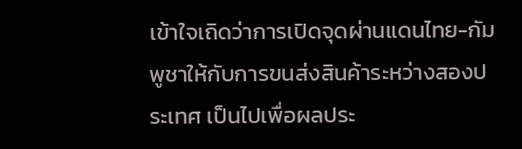เข้าใจเถิดว่าการเปิดจุดผ่านแดนไทย-กัมพูชาให้กับการขนส่งสินค้าระหว่างสองประเทศ เป็นไปเพื่อผลประ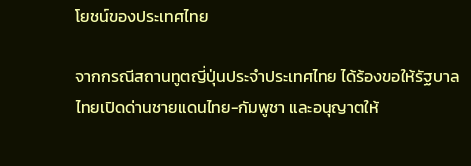โยชน์ของประเทศไทย

จากกรณีสถานทูตญี่ปุ่นประจำประเทศไทย ได้ร้องขอให้รัฐบาลไทยเปิดด่านชายแดนไทย-กัมพูชา และอนุญาตให้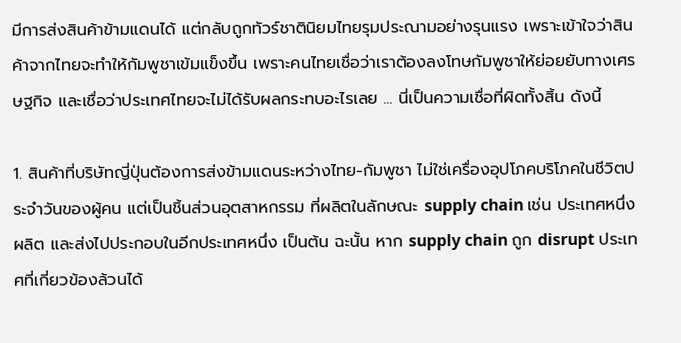มีการส่งสินค้าข้ามแดนได้ แต่กลับถูกทัวร์ชาตินิยมไทยรุมประณามอย่างรุนแรง เพราะเข้าใจว่าสินค้าจากไทยจะทำให้กัมพูชาเข้มแข็งขึ้น เพราะคนไทยเชื่อว่าเราต้องลงโทษกัมพูชาให้ย่อยยับทางเศรษฐกิจ และเชื่อว่าประเทศไทยจะไม่ได้รับผลกระทบอะไรเลย ... นี่เป็นความเชื่อที่ผิดทั้งสิ้น ดังนี้

1. สินค้าที่บริษัทญี่ปุ่นต้องการส่งข้ามแดนระหว่างไทย-กัมพูชา ไม่ใช่เครื่องอุปโภคบริโภคในชีวิตประจำวันของผู้คน แต่เป็นชิ้นส่วนอุตสาหกรรม ที่ผลิตในลักษณะ supply chain เช่น ประเทศหนึ่งผลิต และส่งไปประกอบในอีกประเทศหนึ่ง เป็นต้น ฉะนั้น หาก supply chain ถูก disrupt ประเทศที่เกี่ยวข้องล้วนได้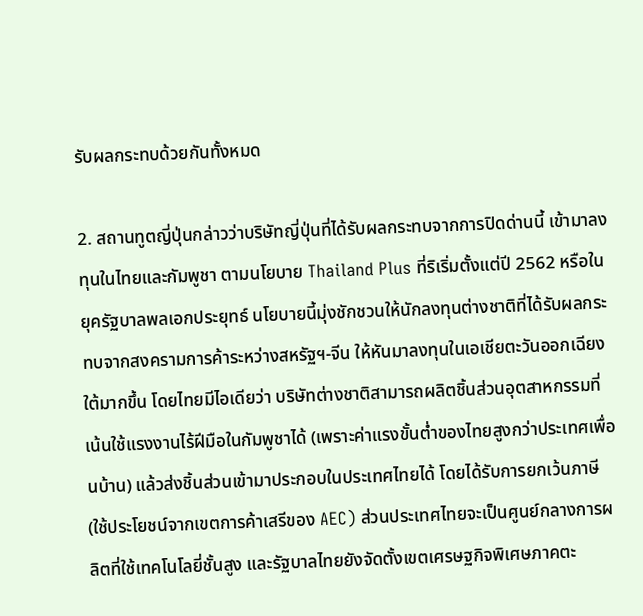รับผลกระทบด้วยกันทั้งหมด

2. สถานทูตญี่ปุ่นกล่าวว่าบริษัทญี่ปุ่นที่ได้รับผลกระทบจากการปิดด่านนี้ เข้ามาลงทุนในไทยและกัมพูชา ตามนโยบาย Thailand Plus ที่ริเริ่มตั้งแต่ปี 2562 หรือในยุครัฐบาลพลเอกประยุทธ์ นโยบายนี้มุ่งชักชวนให้นักลงทุนต่างชาติที่ได้รับผลกระทบจากสงครามการค้าระหว่างสหรัฐฯ-จีน ให้หันมาลงทุนในเอเชียตะวันออกเฉียงใต้มากขึ้น โดยไทยมีไอเดียว่า บริษัทต่างชาติสามารถผลิตชิ้นส่วนอุตสาหกรรมที่เน้นใช้แรงงานไร้ฝีมือในกัมพูชาได้ (เพราะค่าแรงขั้นต่ำของไทยสูงกว่าประเทศเพื่อนบ้าน) แล้วส่งชิ้นส่วนเข้ามาประกอบในประเทศไทยได้ โดยได้รับการยกเว้นภาษี (ใช้ประโยชน์จากเขตการค้าเสรีของ AEC) ส่วนประเทศไทยจะเป็นศูนย์กลางการผลิตที่ใช้เทคโนโลยี่ชั้นสูง และรัฐบาลไทยยังจัดตั้งเขตเศรษฐกิจพิเศษภาคตะ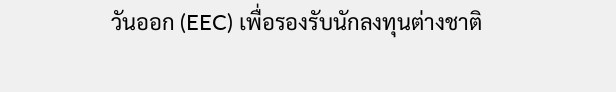วันออก (EEC) เพื่อรองรับนักลงทุนต่างชาติ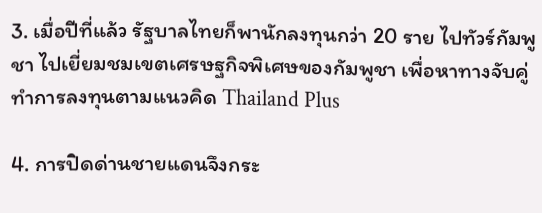3. เมื่อปีที่แล้ว รัฐบาลไทยก็พานักลงทุนกว่า 20 ราย ไปทัวร์กัมพูชา ไปเยี่ยมชมเขตเศรษฐกิจพิเศษของกัมพูชา เพื่อหาทางจับคู่ทำการลงทุนตามแนวคิด Thailand Plus

4. การปิดด่านชายแดนจึงกระ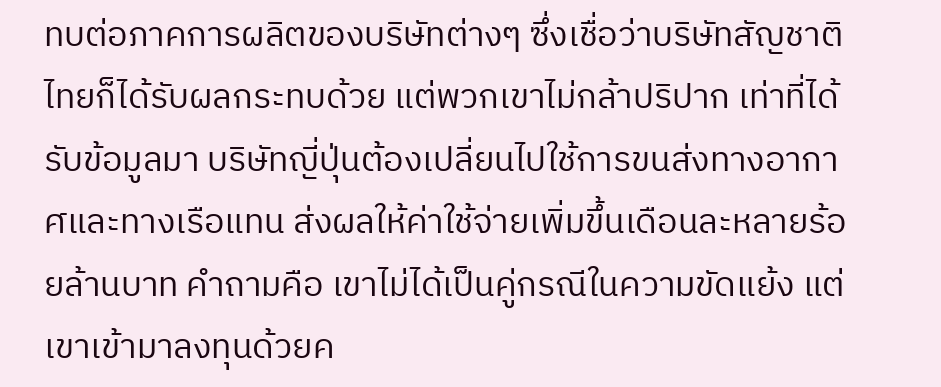ทบต่อภาคการผลิตของบริษัทต่างๆ ซึ่งเชื่อว่าบริษัทสัญชาติไทยก็ได้รับผลกระทบด้วย แต่พวกเขาไม่กล้าปริปาก เท่าที่ได้รับข้อมูลมา บริษัทญี่ปุ่นต้องเปลี่ยนไปใช้การขนส่งทางอากาศและทางเรือแทน ส่งผลให้ค่าใช้จ่ายเพิ่มขึ้นเดือนละหลายร้อยล้านบาท คำถามคือ เขาไม่ได้เป็นคู่กรณีในความขัดแย้ง แต่เขาเข้ามาลงทุนด้วยค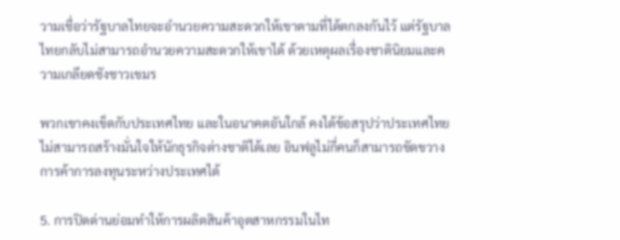วามเชื่อว่ารัฐบาลไทยจะอำนวยความสะดวกให้เขาตามที่ได้ตกลงกันไว้ แต่รัฐบาลไทยกลับไม่สามารถอำนวยความสะดวกให้เขาได้ ด้วยเหตุผลเรื่องชาตินิยมและความเกลียดชังชาวเขมร

พวกเขาคงเข็ดกับประเทศไทย และในอนาคตอันใกล้ คงได้ข้อสรุปว่าประเทศไทยไม่สามารถสร้างมั่นใจให้นักธุรกิจต่างชาติได้เลย อินฟลูไม่กี่คนก็สามารถขัดขวางการค้าการลงทุนระหว่างประเทศได้

5. การปิดด่านย่อมทำให้การผลิตสินค้าอุตสาหกรรมในไท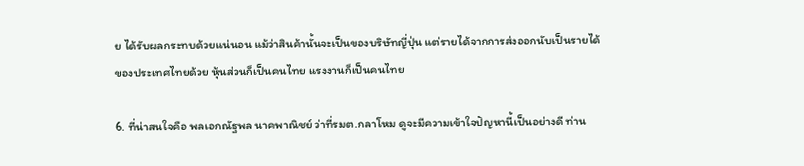ย ได้รับผลกระทบด้วยแน่นอน แม้ว่าสินค้านั้นจะเป็นของบริษัทญี่ปุ่น แต่รายได้จากการส่งออกนับเป็นรายได้ของประเทศไทยด้วย หุ้นส่วนก็เป็นคนไทย แรงงานก็เป็นคนไทย

6. ที่น่าสนใจคือ พลเอกณัฐพล นาคพาณิชย์ ว่าที่รมต.กลาโหม ดูจะมีความเข้าใจปัญหานี้เป็นอย่างดี ท่าน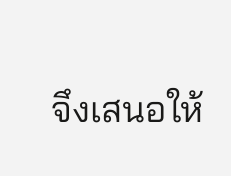จึงเสนอให้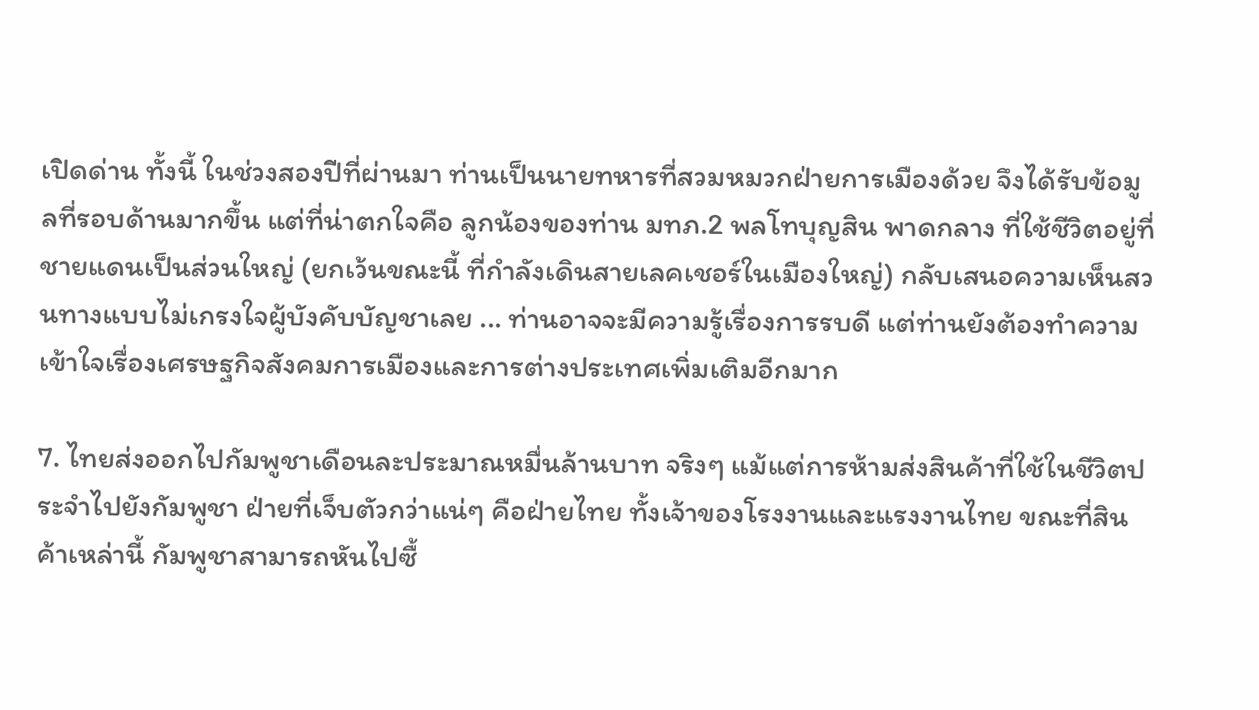เปิดด่าน ทั้งนี้ ในช่วงสองปีที่ผ่านมา ท่านเป็นนายทหารที่สวมหมวกฝ่ายการเมืองด้วย จึงได้รับข้อมูลที่รอบด้านมากขึ้น แต่ที่น่าตกใจคือ ลูกน้องของท่าน มทภ.2 พลโทบุญสิน พาดกลาง ที่ใช้ชีวิตอยู่ที่ชายแดนเป็นส่วนใหญ่ (ยกเว้นขณะนี้ ที่กำลังเดินสายเลคเชอร์ในเมืองใหญ่) กลับเสนอความเห็นสวนทางแบบไม่เกรงใจผู้บังคับบัญชาเลย ... ท่านอาจจะมีความรู้เรื่องการรบดี แต่ท่านยังต้องทำความเข้าใจเรื่องเศรษฐกิจสังคมการเมืองและการต่างประเทศเพิ่มเติมอีกมาก

7. ไทยส่งออกไปกัมพูชาเดือนละประมาณหมื่นล้านบาท จริงๆ แม้แต่การห้ามส่งสินค้าที่ใช้ในชีวิตประจำไปยังกัมพูชา ฝ่ายที่เจ็บตัวกว่าแน่ๆ คือฝ่ายไทย ทั้งเจ้าของโรงงานและแรงงานไทย ขณะที่สินค้าเหล่านี้ กัมพูชาสามารถหันไปซื้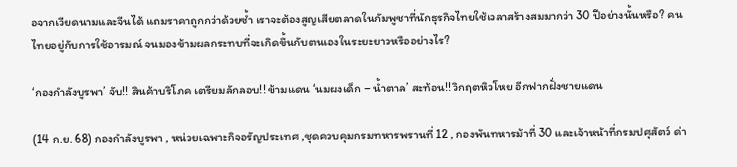อจากเวียดนามและจีนได้ แถมราคาถูกกว่าด้วยซ้ำ เราจะต้องสูญเสียตลาดในกัมพูชาที่นักธุรกิจไทยใช้เวลาสร้างสมมากว่า 30 ปีอย่างนั้นหรือ? คนไทยอยู่กับการใช้อารมณ์ จนมองข้ามผลกระทบที่จะเกิดขึ้นกับตนเองในระยะยาวหรืออย่างไร?

‘กองกำลังบูรพา’ จับ!! สินค้าบริโภค เตรียมลักลอบ!! ข้ามแดน ‘นมผงเด็ก – น้ำตาล’ สะท้อน!! วิกฤตหิวโหย อีกฟากฝั่งชายแดน

(14 ก.ย. 68) กองกำลังบูรพา , หน่วยเฉพาะกิจอรัญประเทศ ,ชุดควบคุมกรมทหารพรานที่ 12 , กองพันทหารม้าที่ 30 และเจ้าหน้าที่กรมปศุสัตว์ ด่า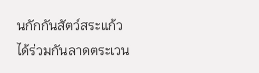นกักกันสัตว์สระแก้ว ได้ร่วมกันลาดตระเวน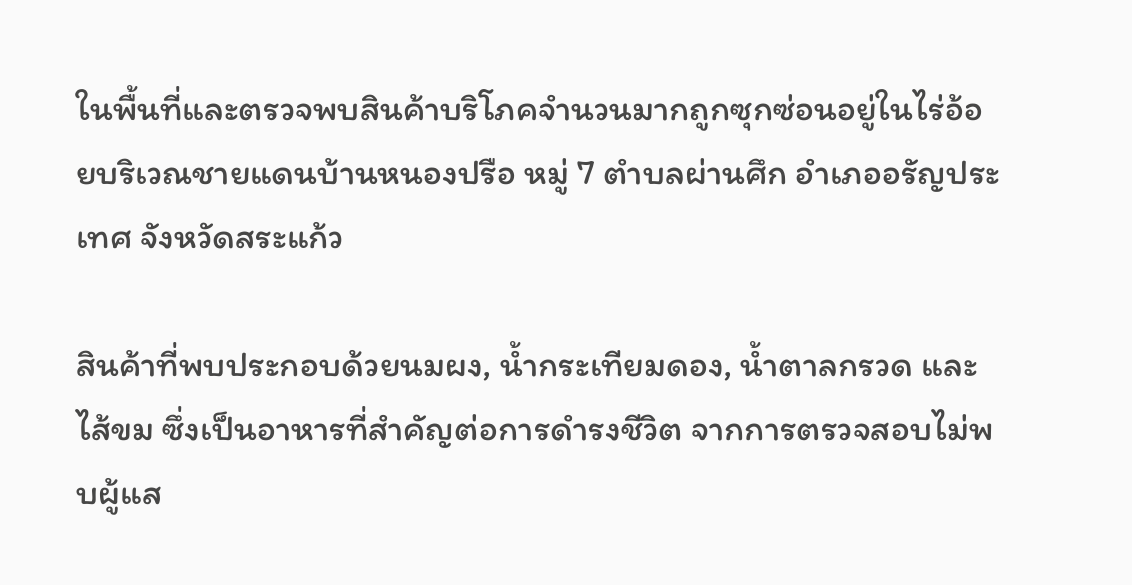ในพื้นที่และตรวจพบสินค้าบริโภคจำนวนมากถูกซุกซ่อนอยู่ในไร่อ้อยบริเวณชายแดนบ้านหนองปรือ หมู่ 7 ตำบลผ่านศึก อำเภออรัญประเทศ จังหวัดสระแก้ว

สินค้าที่พบประกอบด้วยนมผง, น้ำกระเทียมดอง, น้ำตาลกรวด และไส้ขม ซึ่งเป็นอาหารที่สำคัญต่อการดำรงชีวิต จากการตรวจสอบไม่พบผู้แส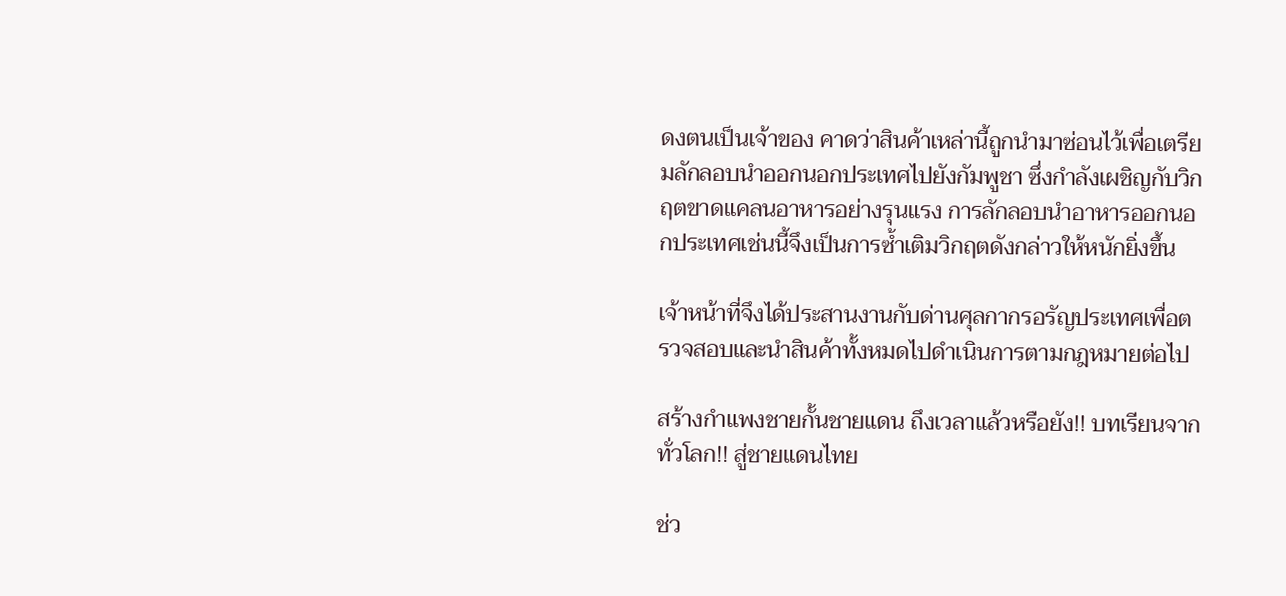ดงตนเป็นเจ้าของ คาดว่าสินค้าเหล่านี้ถูกนำมาซ่อนไว้เพื่อเตรียมลักลอบนำออกนอกประเทศไปยังกัมพูชา ซึ่งกำลังเผชิญกับวิกฤตขาดแคลนอาหารอย่างรุนแรง การลักลอบนำอาหารออกนอกประเทศเช่นนี้จึงเป็นการซ้ำเติมวิกฤตดังกล่าวให้หนักยิ่งขึ้น

เจ้าหน้าที่จึงได้ประสานงานกับด่านศุลกากรอรัญประเทศเพื่อตรวจสอบและนำสินค้าทั้งหมดไปดำเนินการตามกฎหมายต่อไป

สร้างกำแพงชายกั้นชายแดน ถึงเวลาแล้วหรือยัง!! บทเรียนจากทั่วโลก!! สู่ชายแดนไทย

ช่ว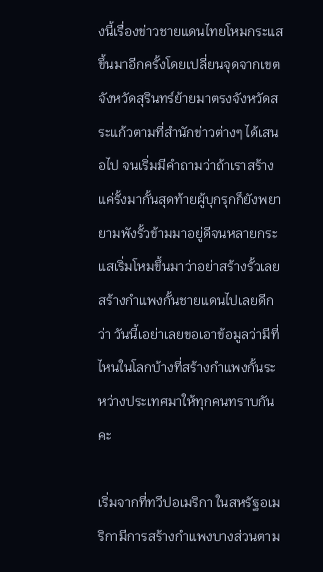งนี้เรื่องข่าวชายแดนไทยโหมกระแสขึ้นมาอีกครั้งโดยเปลี่ยนจุดจากเขตจังหวัดสุรินทร์ย้ายมาตรงจังหวัดสระแก้วตามที่สำนักข่าวต่างๆ ได้เสนอไป จนเริ่มมีคำถามว่าถ้าเราสร้างแค่รั้งมากั้นสุดท้ายผู้บุกรุกก็ยังพยายามพังรั้วข้ามมาอยู่ดีจนหลายกระแสเริ่มโหมขึ้นมาว่าอย่าสร้างรั้วเลย สร้างกำแพงกั้นชายแดนไปเลยดีกว่า วันนี้เอย่าเลยขอเอาข้อมูลว่ามีที่ไหนในโลกบ้างที่สร้างกำแพงกั้นระหว่างประเทศมาให้ทุกคนทราบกันคะ

เริ่มจากที่ทวีปอเมริกา ในสหรัฐอเมริกามีการสร้างกำแพงบางส่วนตาม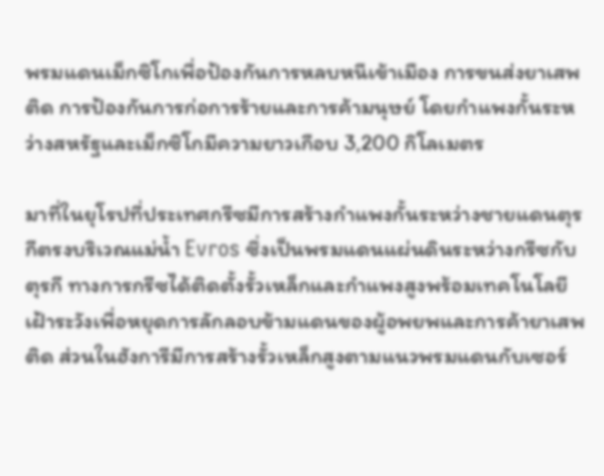พรมแดนเม็กซิโกเพื่อป้องกันการหลบหนีเข้าเมือง การขนส่งยาเสพติด การป้องกันการก่อการร้ายและการค้ามนุษย์ โดยกำแพงกั้นระหว่างสหรัฐและเม็กซิโกมีความยาวเกือบ 3,200 กิโลเมตร

มาที่ในยุโรปที่ประเทศกรีซมีการสร้างกำแพงกั้นระหว่างชายแดนตุรกีตรงบริเวณแม่น้ำ Evros ซึ่งเป็นพรมแดนแผ่นดินระหว่างกรีซกับตุรกี ทางการกรีซได้ติดตั้งรั้วเหล็กและกำแพงสูงพร้อมเทคโนโลยีเฝ้าระวังเพื่อหยุดการลักลอบข้ามแดนของผู้อพยพและการค้ายาเสพติด ส่วนในฮังการีมีการสร้างรั้วเหล็กสูงตามแนวพรมแดนกับเซอร์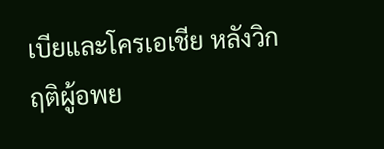เบียและโครเอเชีย หลังวิกฤติผู้อพย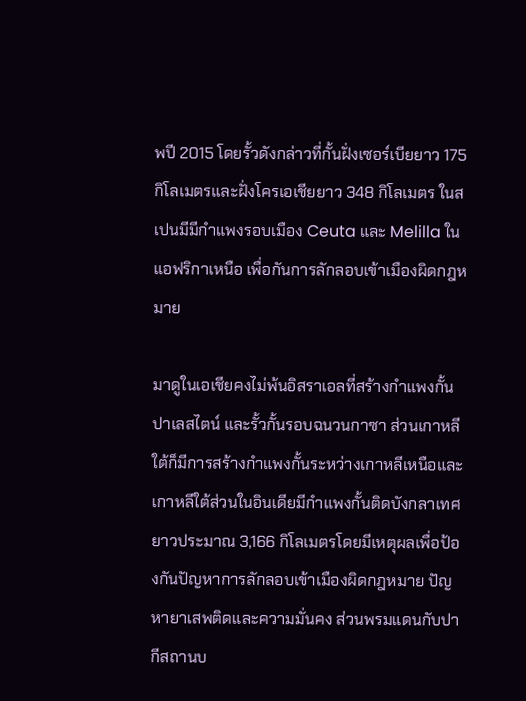พปี 2015 โดยรั้วดังกล่าวที่กั้นฝั่งเซอร์เบียยาว 175 กิโลเมตรและฝั่งโครเอเชียยาว 348 กิโลเมตร ในสเปนมีมีกำแพงรอบเมือง Ceuta และ Melilla ในแอฟริกาเหนือ เพื่อกันการลักลอบเข้าเมืองผิดกฎหมาย

มาดูในเอเชียคงไม่พ้นอิสราเอลที่สร้างกำแพงกั้นปาเลสไตน์ และรั้วกั้นรอบฉนวนกาซา ส่วนเกาหลีใต้ก็มีการสร้างกำแพงกั้นระหว่างเกาหลีเหนือและเกาหลีใต้ส่วนในอินเดียมีกำแพงกั้นติดบังกลาเทศ ยาวประมาณ 3,166 กิโลเมตรโดยมีเหตุผลเพื่อป้องกันปัญหาการลักลอบเข้าเมืองผิดกฎหมาย ปัญหายาเสพติดและความมั่นคง ส่วนพรมแดนกับปากีสถานบ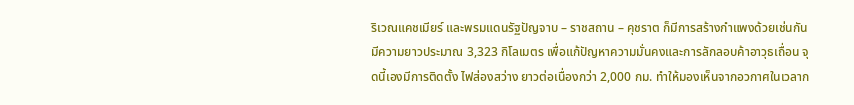ริเวณแคชเมียร์ และพรมแดนรัฐปัญจาบ – ราชสถาน – คุชราต ก็มีการสร้างกำแพงด้วยเช่นกันมีความยาวประมาณ 3,323 กิโลเมตร เพื่อแก้ปัญหาความมั่นคงและการลักลอบค้าอาวุธเถื่อน จุดนี้เองมีการติดตั้ง ไฟส่องสว่าง ยาวต่อเนื่องกว่า 2,000 กม. ทำให้มองเห็นจากอวกาศในเวลาก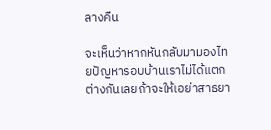ลางคืน

จะเห็นว่าหากหันกลับมามองไทยปัญหารอบบ้านเราไม่ได้แตกต่างกันเลยถ้าจะให้เอย่าสาธยา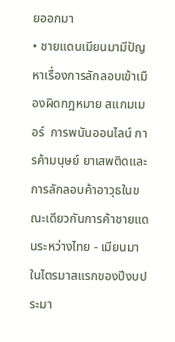ยออกมา
• ชายแดนเมียนมามีปัญหาเรื่องการลักลอบเข้าเมืองผิดกฎหมาย สแกมเมอร์  การพนันออนไลน์ การค้ามนุษย์ ยาเสพติดและการลักลอบค้าอาวุธในขณะเดียวกันการค้าชายแดนระหว่างไทย - เมียนมาในไตรมาสแรกของปีงบประมา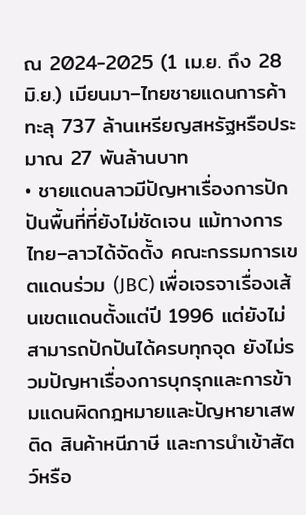ณ 2024-2025 (1 เม.ย. ถึง 28 มิ.ย.) เมียนมา–ไทยชายแดนการค้าทะลุ 737 ล้านเหรียญสหรัฐหรือประมาณ 27 พันล้านบาท
• ชายแดนลาวมีปัญหาเรื่องการปักปันพื้นที่ที่ยังไม่ชัดเจน แม้ทางการไทย–ลาวได้จัดตั้ง คณะกรรมการเขตแดนร่วม (JBC) เพื่อเจรจาเรื่องเส้นเขตแดนตั้งแต่ปี 1996 แต่ยังไม่สามารถปักปันได้ครบทุกจุด ยังไม่รวมปัญหาเรื่องการบุกรุกและการข้ามแดนผิดกฎหมายและปัญหายาเสพติด สินค้าหนีภาษี และการนำเข้าสัตว์หรือ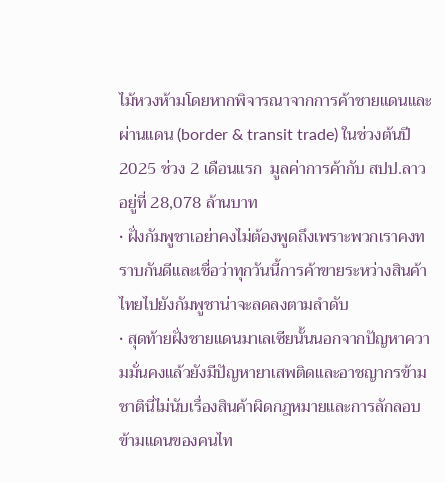ไม้หวงห้ามโดยหากพิจารณาจากการค้าชายแดนและผ่านแดน (border & transit trade) ในช่วงต้นปี 2025 ช่วง 2 เดือนแรก  มูลค่าการค้ากับ สปป.ลาว  อยู่ที่ 28,078 ล้านบาท
• ฝั่งกัมพูชาเอย่าคงไม่ต้องพูดถึงเพราะพวกเราคงทราบกันดีและเชื่อว่าทุกวันนี้การค้าขายระหว่างสินค้าไทยไปยังกัมพูชาน่าจะลดลงตามลำดับ
• สุดท้ายฝั่งชายแดนมาเลเซียนั้นนอกจากปัญหาความมั่นคงแล้วยังมีปัญหายาเสพติดและอาชญากรข้ามชาตินี่ไม่นับเรื่องสินค้าผิดกฎหมายและการลักลอบข้ามแดนของคนไท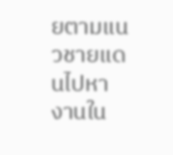ยตามแนวชายแดนไปหางานใน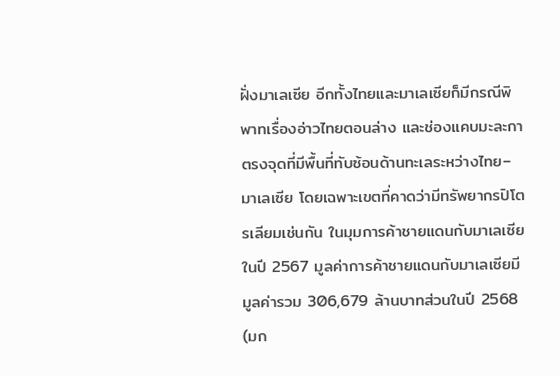ฝั่งมาเลเซีย อีกทั้งไทยและมาเลเซียก็มีกรณีพิพาทเรื่องอ่าวไทยตอนล่าง และช่องแคบมะละกา ตรงจุดที่มีพื้นที่ทับซ้อนด้านทะเลระหว่างไทย–มาเลเซีย โดยเฉพาะเขตที่คาดว่ามีทรัพยากรปิโตรเลียมเช่นกัน ในมุมการค้าชายแดนกับมาเลเซีย ในปี 2567 มูลค่าการค้าชายแดนกับมาเลเซียมีมูลค่ารวม 306,679 ล้านบาทส่วนในปี 2568 (มก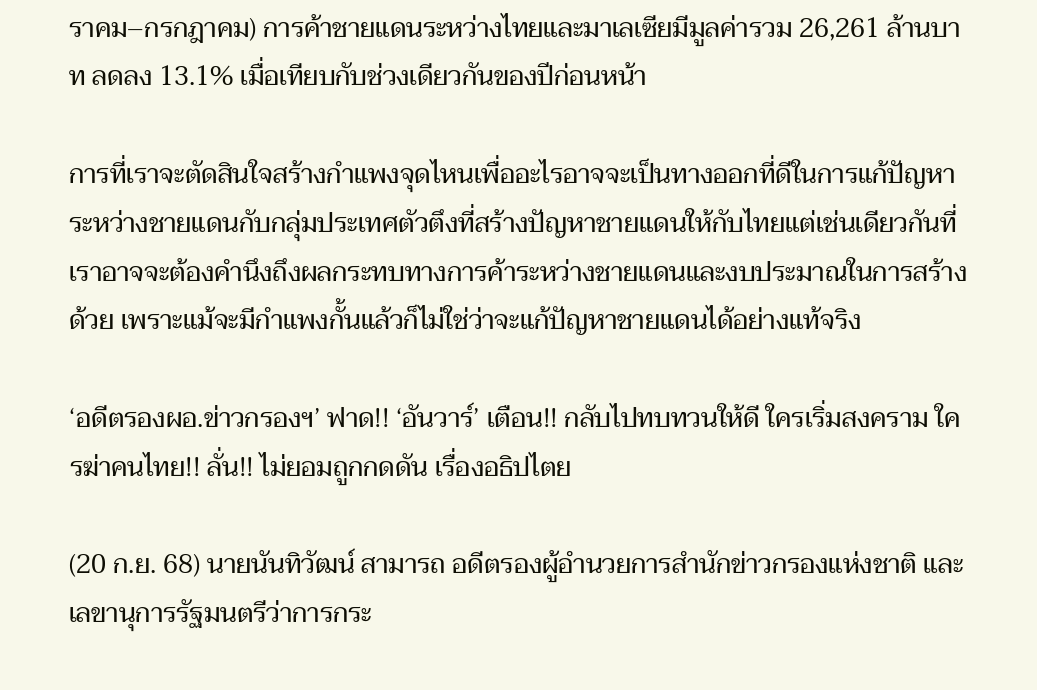ราคม–กรกฎาคม) การค้าชายแดนระหว่างไทยและมาเลเซียมีมูลค่ารวม 26,261 ล้านบาท ลดลง 13.1% เมื่อเทียบกับช่วงเดียวกันของปีก่อนหน้า

การที่เราจะตัดสินใจสร้างกำแพงจุดไหนเพื่ออะไรอาจจะเป็นทางออกที่ดีในการแก้ปัญหาระหว่างชายแดนกับกลุ่มประเทศตัวตึงที่สร้างปัญหาชายแดนให้กับไทยแต่เช่นเดียวกันที่เราอาจจะต้องคำนึงถึงผลกระทบทางการค้าระหว่างชายแดนและงบประมาณในการสร้างด้วย เพราะแม้จะมีกำแพงกั้นแล้วก็ไม่ใช่ว่าจะแก้ปัญหาชายแดนได้อย่างแท้จริง

‘อดีตรองผอ.ข่าวกรองฯ’ ฟาด!! ‘อันวาร์’ เตือน!! กลับไปทบทวนให้ดี ใครเริ่มสงคราม ใครฆ่าคนไทย!! ลั่น!! ไม่ยอมถูกกดดัน เรื่องอธิปไตย

(20 ก.ย. 68) นายนันทิวัฒน์ สามารถ อดีตรองผู้อำนวยการสำนักข่าวกรองแห่งชาติ และเลขานุการรัฐมนตรีว่าการกระ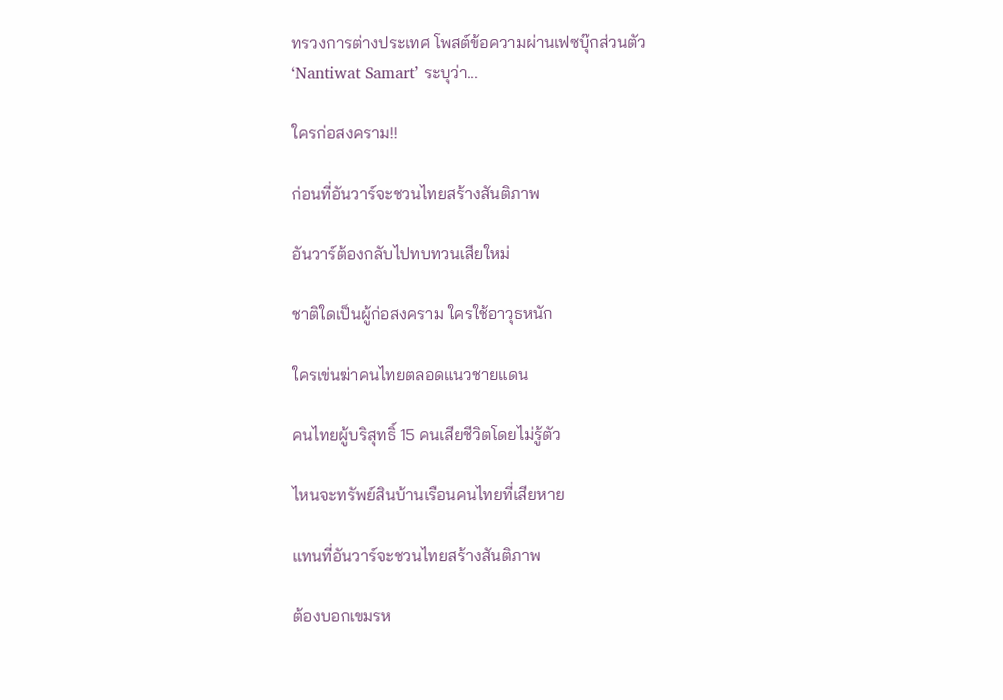ทรวงการต่างประเทศ โพสต์ข้อความผ่านเฟซบุ๊กส่วนตัว ‘Nantiwat Samart’ ระบุว่า...

ใครก่อสงคราม!!

ก่อนที่อันวาร์จะชวนไทยสร้างสันติภาพ

อันวาร์ต้องกลับไปทบทวนเสียใหม่

ชาติใดเป็นผู้ก่อสงคราม ใครใช้อาวุธหนัก

ใครเข่นฆ่าคนไทยตลอดแนวชายแดน

คนไทยผู้บริสุทธิ์ 15 คนเสียชีวิตโดยไม่รู้ตัว

ไหนจะทรัพย์สินบ้านเรือนคนไทยที่เสียหาย

แทนที่อันวาร์จะชวนไทยสร้างสันติภาพ

ต้องบอกเขมรห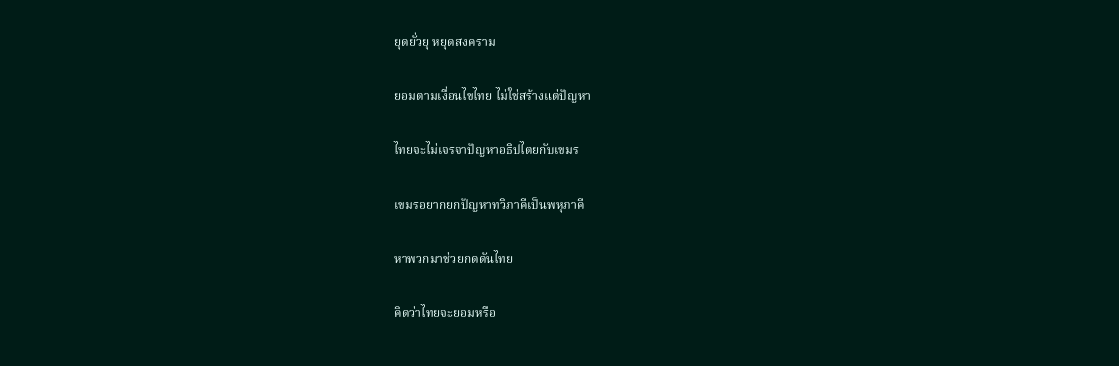ยุดยั่วยุ หยุดสงคราม

ยอมตามเงื่อนไขไทย ไม่ใช่สร้างแต่ปัญหา

ไทยจะไม่เจรจาปัญหาอธิปไตยกับเขมร

เขมรอยากยกปัญหาทวิภาคีเป็นพหุภาคี

หาพวกมาช่วยกดดันไทย

คิดว่าไทยจะยอมหรือ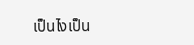เป็นไงเป็น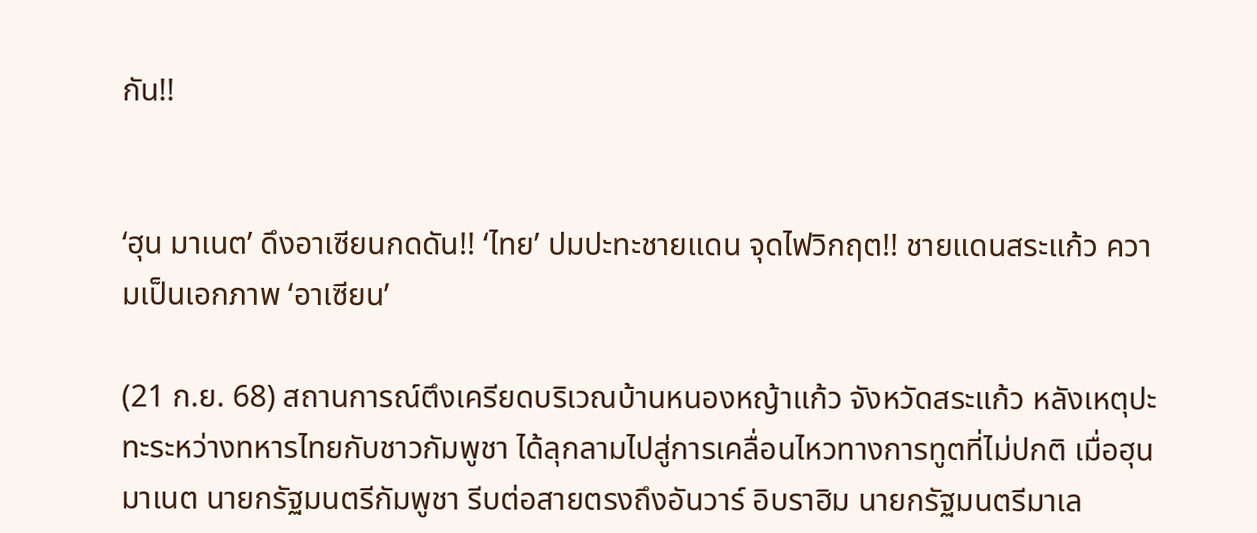กัน!!


‘ฮุน มาเนต’ ดึงอาเซียนกดดัน!! ‘ไทย’ ปมปะทะชายแดน จุดไฟวิกฤต!! ชายแดนสระแก้ว ความเป็นเอกภาพ ‘อาเซียน’

(21 ก.ย. 68) สถานการณ์ตึงเครียดบริเวณบ้านหนองหญ้าแก้ว จังหวัดสระแก้ว หลังเหตุปะทะระหว่างทหารไทยกับชาวกัมพูชา ได้ลุกลามไปสู่การเคลื่อนไหวทางการทูตที่ไม่ปกติ เมื่อฮุน มาเนต นายกรัฐมนตรีกัมพูชา รีบต่อสายตรงถึงอันวาร์ อิบราฮิม นายกรัฐมนตรีมาเล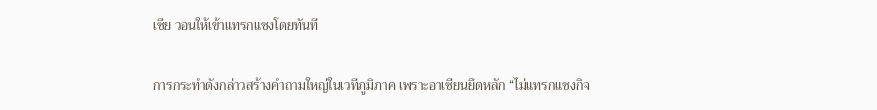เซีย วอนให้เข้าแทรกแซงโดยทันที

การกระทำดังกล่าวสร้างคำถามใหญ่ในเวทีภูมิภาค เพราะอาเซียนยึดหลัก “ไม่แทรกแซงกิจ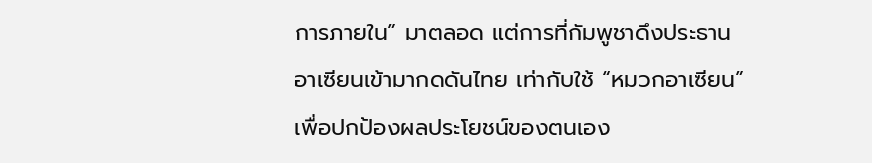การภายใน” มาตลอด แต่การที่กัมพูชาดึงประธานอาเซียนเข้ามากดดันไทย เท่ากับใช้ “หมวกอาเซียน” เพื่อปกป้องผลประโยชน์ของตนเอง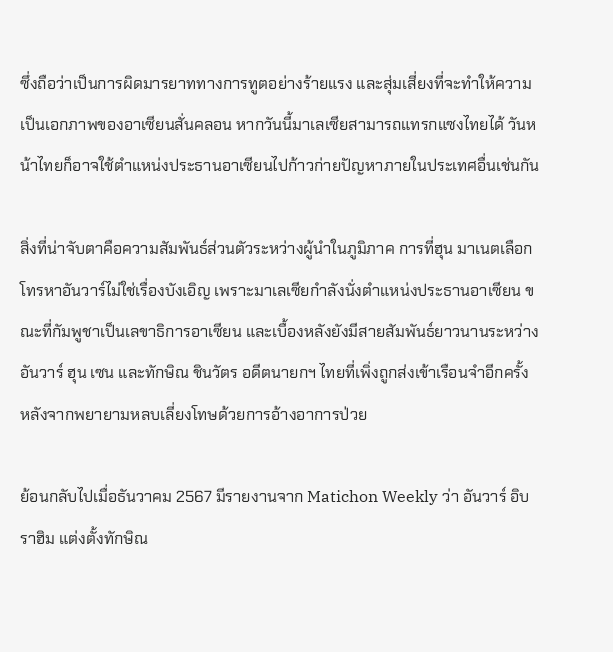ซึ่งถือว่าเป็นการผิดมารยาททางการทูตอย่างร้ายแรง และสุ่มเสี่ยงที่จะทำให้ความเป็นเอกภาพของอาเซียนสั่นคลอน หากวันนี้มาเลเซียสามารถแทรกแซงไทยได้ วันหน้าไทยก็อาจใช้ตำแหน่งประธานอาเซียนไปก้าวก่ายปัญหาภายในประเทศอื่นเช่นกัน

สิ่งที่น่าจับตาคือความสัมพันธ์ส่วนตัวระหว่างผู้นำในภูมิภาค การที่ฮุน มาเนตเลือกโทรหาอันวาร์ไม่ใช่เรื่องบังเอิญ เพราะมาเลเซียกำลังนั่งตำแหน่งประธานอาเซียน ขณะที่กัมพูชาเป็นเลขาธิการอาเซียน และเบื้องหลังยังมีสายสัมพันธ์ยาวนานระหว่างอันวาร์ ฮุน เซน และทักษิณ ชินวัตร อดีตนายกฯ ไทยที่เพิ่งถูกส่งเข้าเรือนจำอีกครั้ง หลังจากพยายามหลบเลี่ยงโทษด้วยการอ้างอาการป่วย

ย้อนกลับไปเมื่อธันวาคม 2567 มีรายงานจาก Matichon Weekly ว่า อันวาร์ อิบราฮิม แต่งตั้งทักษิณ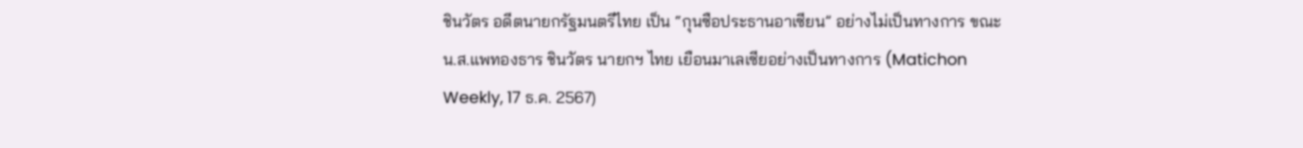ชินวัตร อดีตนายกรัฐมนตรีไทย เป็น “กุนซือประธานอาเซียน” อย่างไม่เป็นทางการ ขณะ น.ส.แพทองธาร ชินวัตร นายกฯ ไทย เยือนมาเลเซียอย่างเป็นทางการ (Matichon Weekly, 17 ธ.ค. 2567)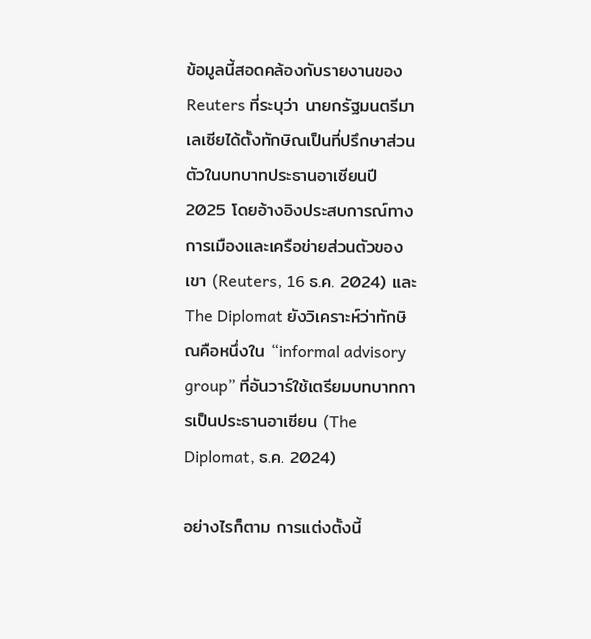ข้อมูลนี้สอดคล้องกับรายงานของ Reuters ที่ระบุว่า นายกรัฐมนตรีมาเลเซียได้ตั้งทักษิณเป็นที่ปรึกษาส่วนตัวในบทบาทประธานอาเซียนปี 2025 โดยอ้างอิงประสบการณ์ทางการเมืองและเครือข่ายส่วนตัวของเขา (Reuters, 16 ธ.ค. 2024) และ The Diplomat ยังวิเคราะห์ว่าทักษิณคือหนึ่งใน “informal advisory group” ที่อันวาร์ใช้เตรียมบทบาทการเป็นประธานอาเซียน (The Diplomat, ธ.ค. 2024)

อย่างไรก็ตาม การแต่งตั้งนี้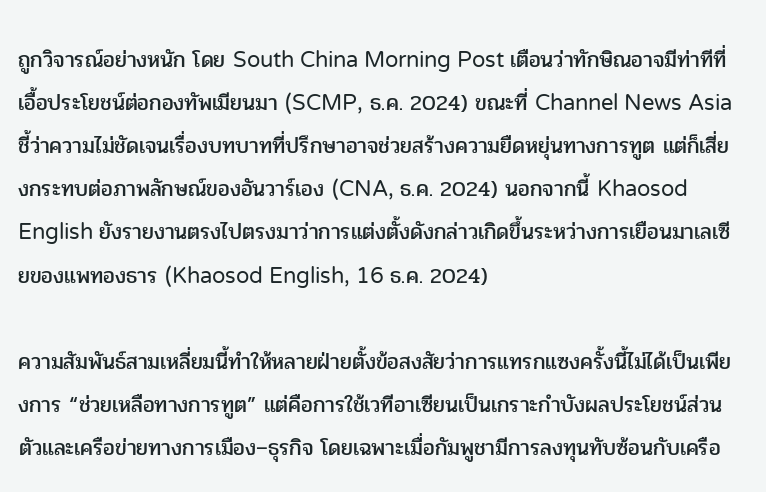ถูกวิจารณ์อย่างหนัก โดย South China Morning Post เตือนว่าทักษิณอาจมีท่าทีที่เอื้อประโยชน์ต่อกองทัพเมียนมา (SCMP, ธ.ค. 2024) ขณะที่ Channel News Asia ชี้ว่าความไม่ชัดเจนเรื่องบทบาทที่ปรึกษาอาจช่วยสร้างความยืดหยุ่นทางการทูต แต่ก็เสี่ยงกระทบต่อภาพลักษณ์ของอันวาร์เอง (CNA, ธ.ค. 2024) นอกจากนี้ Khaosod English ยังรายงานตรงไปตรงมาว่าการแต่งตั้งดังกล่าวเกิดขึ้นระหว่างการเยือนมาเลเซียของแพทองธาร (Khaosod English, 16 ธ.ค. 2024)

ความสัมพันธ์สามเหลี่ยมนี้ทำให้หลายฝ่ายตั้งข้อสงสัยว่าการแทรกแซงครั้งนี้ไม่ได้เป็นเพียงการ “ช่วยเหลือทางการทูต” แต่คือการใช้เวทีอาเซียนเป็นเกราะกำบังผลประโยชน์ส่วนตัวและเครือข่ายทางการเมือง–ธุรกิจ โดยเฉพาะเมื่อกัมพูชามีการลงทุนทับซ้อนกับเครือ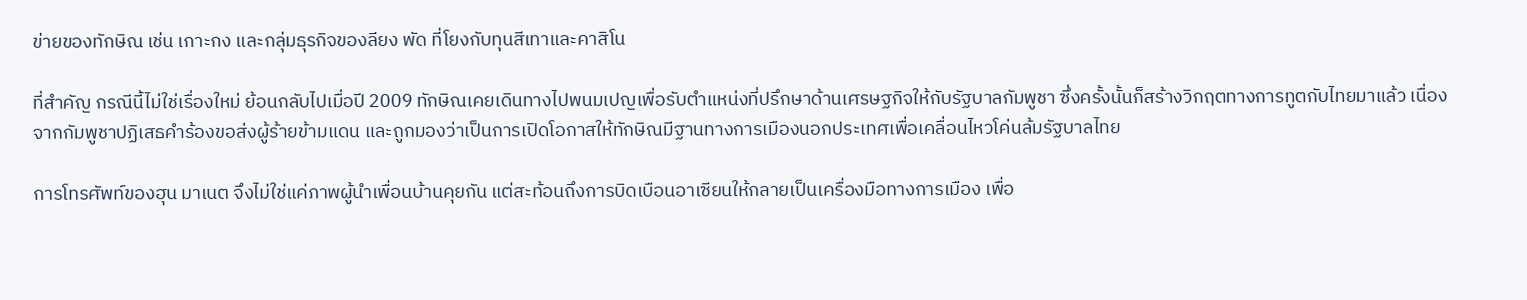ข่ายของทักษิณ เช่น เกาะกง และกลุ่มธุรกิจของลียง พัด ที่โยงกับทุนสีเทาและคาสิโน

ที่สำคัญ กรณีนี้ไม่ใช่เรื่องใหม่ ย้อนกลับไปเมื่อปี 2009 ทักษิณเคยเดินทางไปพนมเปญเพื่อรับตำแหน่งที่ปรึกษาด้านเศรษฐกิจให้กับรัฐบาลกัมพูชา ซึ่งครั้งนั้นก็สร้างวิกฤตทางการทูตกับไทยมาแล้ว เนื่องจากกัมพูชาปฏิเสธคำร้องขอส่งผู้ร้ายข้ามแดน และถูกมองว่าเป็นการเปิดโอกาสให้ทักษิณมีฐานทางการเมืองนอกประเทศเพื่อเคลื่อนไหวโค่นล้มรัฐบาลไทย

การโทรศัพท์ของฮุน มาเนต จึงไม่ใช่แค่ภาพผู้นำเพื่อนบ้านคุยกัน แต่สะท้อนถึงการบิดเบือนอาเซียนให้กลายเป็นเครื่องมือทางการเมือง เพื่อ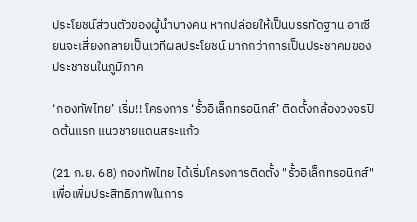ประโยชน์ส่วนตัวของผู้นำบางคน หากปล่อยให้เป็นบรรทัดฐาน อาเซียนจะเสี่ยงกลายเป็นเวทีผลประโยชน์ มากกว่าการเป็นประชาคมของประชาชนในภูมิภาค

‘กองทัพไทย’ เริ่ม!! โครงการ ‘รั้วอิเล็กทรอนิกส์’ ติดตั้งกล้องวงจรปิดต้นแรก แนวชายแดนสระแก้ว

(21 ก.ย. 68) กองทัพไทย ได้เริ่มโครงการติดตั้ง "รั้วอิเล็กทรอนิกส์" เพื่อเพิ่มประสิทธิภาพในการ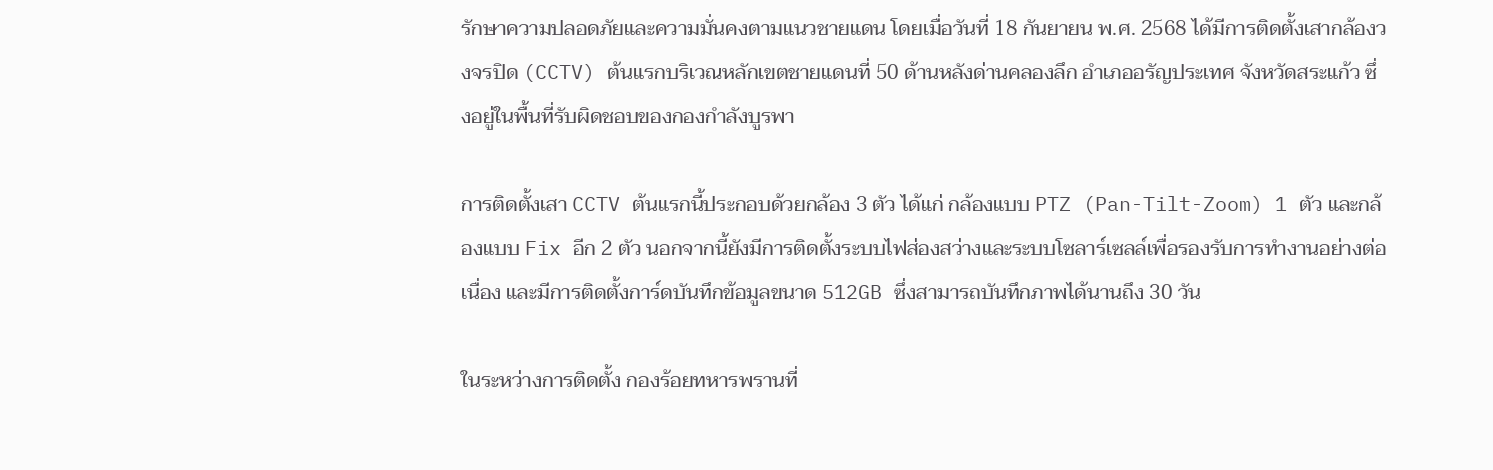รักษาความปลอดภัยและความมั่นคงตามแนวชายแดน โดยเมื่อวันที่ 18 กันยายน พ.ศ. 2568 ได้มีการติดตั้งเสากล้องวงจรปิด (CCTV) ต้นแรกบริเวณหลักเขตชายแดนที่ 50 ด้านหลังด่านคลองลึก อำเภออรัญประเทศ จังหวัดสระแก้ว ซึ่งอยู่ในพื้นที่รับผิดชอบของกองกำลังบูรพา

การติดตั้งเสา CCTV ต้นแรกนี้ประกอบด้วยกล้อง 3 ตัว ได้แก่ กล้องแบบ PTZ (Pan-Tilt-Zoom) 1 ตัว และกล้องแบบ Fix อีก 2 ตัว นอกจากนี้ยังมีการติดตั้งระบบไฟส่องสว่างและระบบโซลาร์เซลล์เพื่อรองรับการทำงานอย่างต่อเนื่อง และมีการติดตั้งการ์ดบันทึกข้อมูลขนาด 512GB ซึ่งสามารถบันทึกภาพได้นานถึง 30 วัน

ในระหว่างการติดตั้ง กองร้อยทหารพรานที่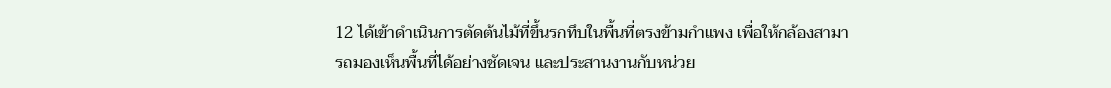12 ได้เข้าดำเนินการตัดต้นไม้ที่ขึ้นรกทึบในพื้นที่ตรงข้ามกำแพง เพื่อให้กล้องสามารถมองเห็นพื้นที่ได้อย่างชัดเจน และประสานงานกับหน่วย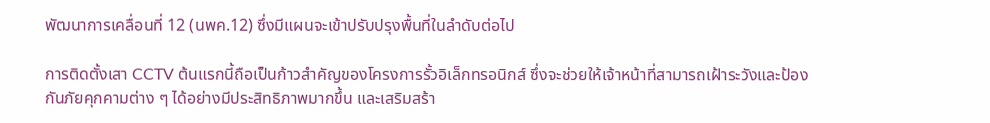พัฒนาการเคลื่อนที่ 12 (นพค.12) ซึ่งมีแผนจะเข้าปรับปรุงพื้นที่ในลำดับต่อไป

การติดตั้งเสา CCTV ต้นแรกนี้ถือเป็นก้าวสำคัญของโครงการรั้วอิเล็กทรอนิกส์ ซึ่งจะช่วยให้เจ้าหน้าที่สามารถเฝ้าระวังและป้องกันภัยคุกคามต่าง ๆ ได้อย่างมีประสิทธิภาพมากขึ้น และเสริมสร้า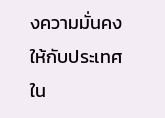งความมั่นคงให้กับประเทศใน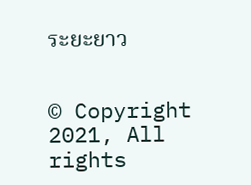ระยะยาว


© Copyright 2021, All rights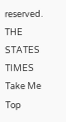reserved. THE STATES TIMES
Take Me Top